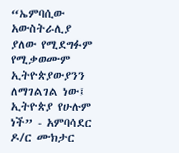“ኤምባሲው አውስትራሊያ ያለው የሚደግፉም የሚቃወሙም ኢትዮጵያውያንን ለማገልገል ነው፤ ኢትዮጵያ የሁሉም ነች” - አምባሳደር ዶ/ር ሙክታር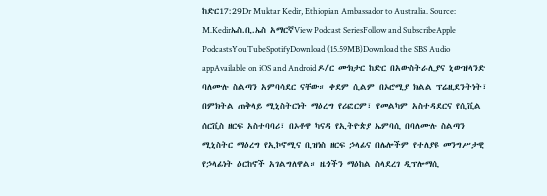ከድር17:29Dr Muktar Kedir, Ethiopian Ambassador to Australia. Source: M.Kedirኤስ.ቢ.ኤስ አማርኛView Podcast SeriesFollow and SubscribeApple PodcastsYouTubeSpotifyDownload (15.59MB)Download the SBS Audio appAvailable on iOS and Android ዶ/ር ሙክታር ከድር በአውስትራሊያና ኒውዝላንድ ባለሙሉ ስልጣን አምባሳደር ናቸው። ቀደም ሲልም በኦሮሚያ ክልል ፕሬዚደንትነት፣ በምክትል ጠቅላይ ሚኒስትርነት ማዕረግ የሪፎርም፣ የመልካም አስተዳደርና የሲቪል ሰርቪስ ዘርፍ አስተባባሪ፣ በኦቶዋ ካናዳ የኢትዮጵያ ኤምባሲ በባለሙሉ ስልጣን ሚኒስትር ማዕረግ የኢኮኖሚና ቢዝነስ ዘርፍ ኃላፊና በሌሎችም የተለያዩ መንግሥታዊ የኃላፊነት ዕርከኖች አገልግለዋል። ዜጎችን ማዕከል ስላደረገ ዲፕሎማሲ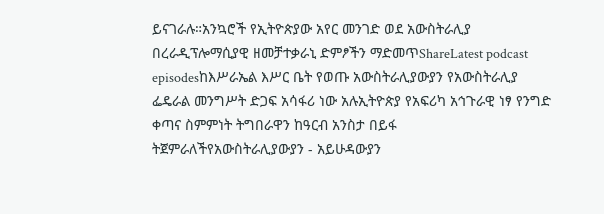ይናገራሉ።አንኳሮች የኢትዮጵያው አየር መንገድ ወደ አውስትራሊያ በረራዲፕሎማሲያዊ ዘመቻተቃራኒ ድምፆችን ማድመጥShareLatest podcast episodesከእሥራኤል እሥር ቤት የወጡ አውስትራሊያውያን የአውስትራሊያ ፌዴራል መንግሥት ድጋፍ አሳፋሪ ነው አሉኢትዮጵያ የአፍሪካ አኅጉራዊ ነፃ የንግድ ቀጣና ስምምነት ትግበራዋን ከዓርብ አንስታ በይፋ ትጀምራለችየአውስትራሊያውያን - አይሁዳውያን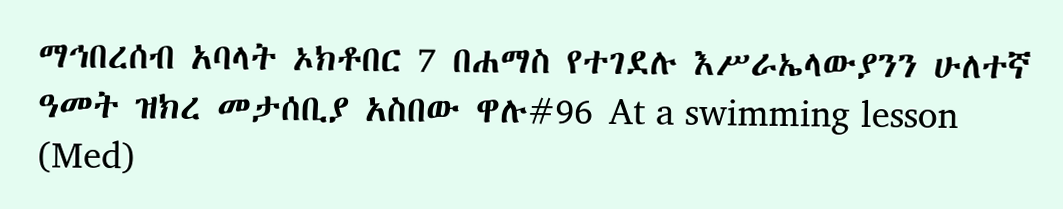ማኅበረሰብ አባላት ኦክቶበር 7 በሐማስ የተገደሉ እሥራኤላውያንን ሁለተኛ ዓመት ዝክረ መታሰቢያ አስበው ዋሉ#96 At a swimming lesson (Med)